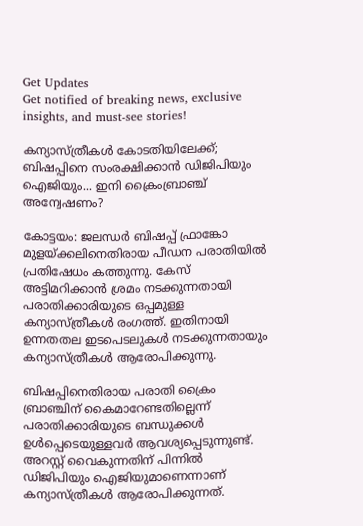Get Updates
Get notified of breaking news, exclusive insights, and must-see stories!

കന്യാസ്ത്രീകൾ കോടതിയിലേക്ക്; ബിഷപ്പിനെ സംരക്ഷിക്കാൻ ഡിജിപിയും ഐജിയും... ഇനി ക്രൈംബ്രാഞ്ച് അന്വേഷണം?

കോട്ടയം: ജലന്ധർ ബിഷപ്പ് ഫ്രാങ്കോ മുളയ്ക്കലിനെതിരായ പീഡന പരാതിയിൽ പ്രതിഷേധം കത്തുന്നു. കേസ് അട്ടിമറിക്കാൻ ശ്രമം നടക്കുന്നതായി പരാതിക്കാരിയുടെ ഒപ്പമുള്ള കന്യാസ്ത്രീകൾ രംഗത്ത്. ഇതിനായി ഉന്നതതല ഇടപെടലുകൾ നടക്കുന്നതായും കന്യാസ്ത്രീകൾ ആരോപിക്കുന്നു.

ബിഷപ്പിനെതിരായ പരാതി ക്രൈം ബ്രാഞ്ചിന് കൈമാറേണ്ടതില്ലെന്ന് പരാതിക്കാരിയുടെ ബന്ധുക്കൾ ഉൾപ്പെടെയുള്ളവർ ആവശ്യപ്പെടുന്നുണ്ട്. അറസ്റ്റ് വൈകുന്നതിന് പിന്നിൽ ഡിജിപിയും ഐജിയുമാണെന്നാണ് കന്യാസ്ത്രീകൾ ആരോപിക്കുന്നത്.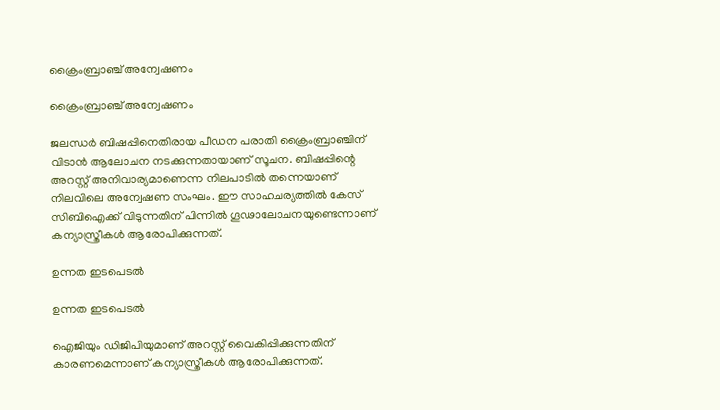ക്രൈംബ്രാഞ്ച് അന്വേഷണം

ക്രൈംബ്രാഞ്ച് അന്വേഷണം

ജലന്ധർ ബിഷപ്പിനെതിരായ പീഡന പരാതി ക്രൈംബ്രാഞ്ചിന് വിടാൻ ആലോചന നടക്കുന്നതായാണ് സൂചന. ബിഷപ്പിന്റെ അറസ്റ്റ് അനിവാര്യമാണെന്ന നിലപാടിൽ തന്നെയാണ് നിലവിലെ അന്വേഷണ സംഘം. ഈ സാഹചര്യത്തിൽ കേസ് സിബിഐക്ക് വിടുന്നതിന് പിന്നിൽ ഗൂഢാലോചനയുണ്ടെന്നാണ് കന്യാസ്ത്രീകൾ ആരോപിക്കുന്നത്.

ഉന്നത ഇടപെടൽ

ഉന്നത ഇടപെടൽ

ഐജിയും ഡിജിപിയുമാണ് അറസ്റ്റ് വൈകിപ്പിക്കുന്നതിന് കാരണമെന്നാണ് കന്യാസ്ത്രീകൾ ആരോപിക്കുന്നത്.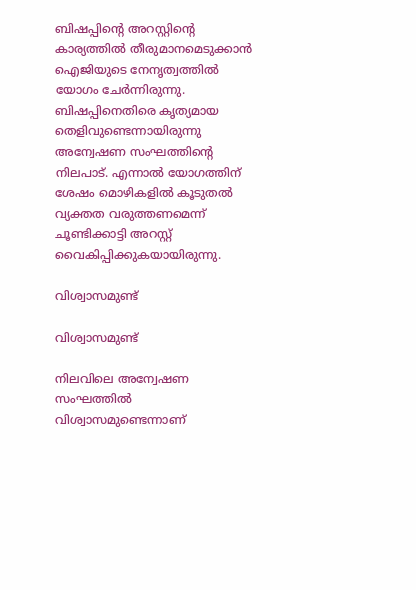ബിഷപ്പിന്റെ അറസ്റ്റിന്റെ കാര്യത്തിൽ തീരുമാനമെടുക്കാൻ ഐജിയുടെ നേനൃത്വത്തിൽ യോഗം ചേർന്നിരുന്നു. ബിഷപ്പിനെതിരെ കൃത്യമായ തെളിവുണ്ടെന്നായിരുന്നു അന്വേഷണ സംഘത്തിന്റെ നിലപാട്. എന്നാൽ യോഗത്തിന് ശേഷം മൊഴികളിൽ കൂടുതൽ വ്യക്തത വരുത്തണമെന്ന് ചൂണ്ടിക്കാട്ടി അറസ്റ്റ് വൈകിപ്പിക്കുകയായിരുന്നു.

വിശ്വാസമുണ്ട്

വിശ്വാസമുണ്ട്

നിലവിലെ അന്വേഷണ സംഘത്തിൽ വിശ്വാസമുണ്ടെന്നാണ്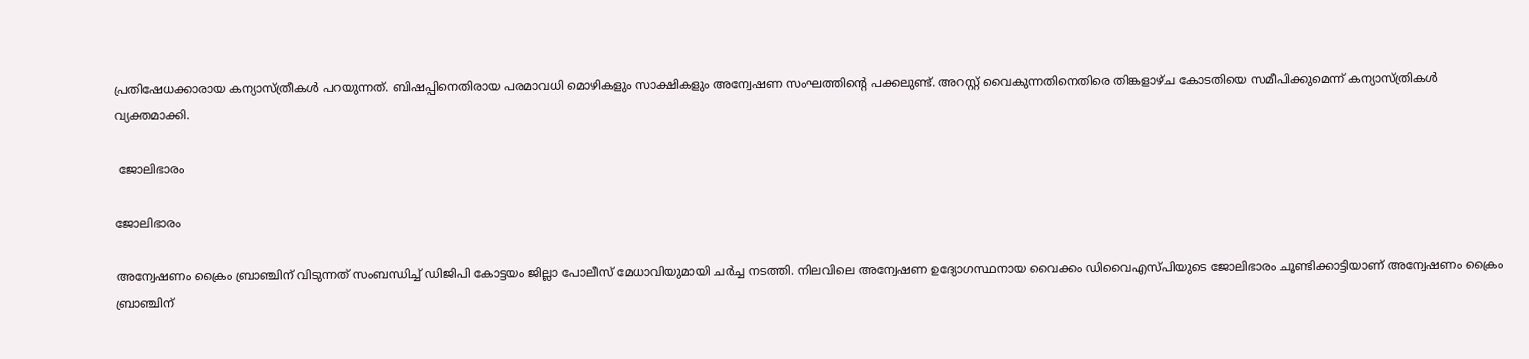പ്രതിഷേധക്കാരായ കന്യാസ്ത്രീകൾ പറയുന്നത്. ബിഷപ്പിനെതിരായ പരമാവധി മൊഴികളും സാക്ഷികളും അന്വേഷണ സംഘത്തിന്റെ പക്കലുണ്ട്. അറസ്റ്റ് വൈകുന്നതിനെതിരെ തിങ്കളാഴ്ച കോടതിയെ സമീപിക്കുമെന്ന് കന്യാസ്ത്രികൾ വ്യക്തമാക്കി.

 ജോലിഭാരം

ജോലിഭാരം

അന്വേഷണം ക്രൈം ബ്രാഞ്ചിന് വിടുന്നത് സംബന്ധിച്ച് ഡിജിപി കോട്ടയം ജില്ലാ പോലീസ് മേധാവിയുമായി ചർച്ച നടത്തി. നിലവിലെ അന്വേഷണ ഉദ്യോഗസ്ഥനായ വൈക്കം ഡിവൈഎസ്പിയുടെ ജോലിഭാരം ചൂണ്ടിക്കാട്ടിയാണ് അന്വേഷണം ക്രൈം ബ്രാഞ്ചിന്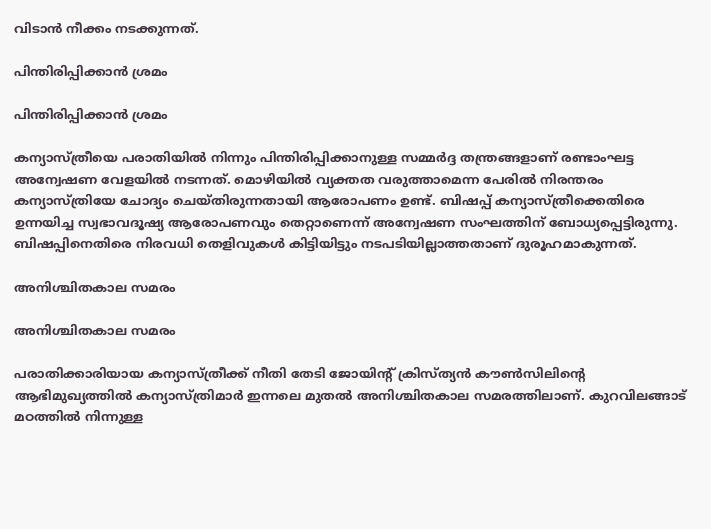വിടാൻ നീക്കം നടക്കുന്നത്.

പിന്തിരിപ്പിക്കാൻ ശ്രമം

പിന്തിരിപ്പിക്കാൻ ശ്രമം

കന്യാസ്ത്രീയെ പരാതിയിൽ നിന്നും പിന്തിരിപ്പിക്കാനുള്ള സമ്മർദ്ദ തന്ത്രങ്ങളാണ് രണ്ടാംഘട്ട അന്വേഷണ വേളയിൽ നടന്നത്. മൊഴിയിൽ വ്യക്തത വരുത്താമെന്ന പേരിൽ നിരന്തരം കന്യാസ്ത്രിയേ ചോദ്യം ചെയ്തിരുന്നതായി ആരോപണം ഉണ്ട്. ബിഷപ്പ് കന്യാസ്ത്രീക്കെതിരെ ഉന്നയിച്ച സ്വഭാവദൂഷ്യ ആരോപണവും തെറ്റാണെന്ന് അന്വേഷണ സംഘത്തിന് ബോധ്യപ്പെട്ടിരുന്നു. ബിഷപ്പിനെതിരെ നിരവധി തെളിവുകൾ കിട്ടിയിട്ടും നടപടിയില്ലാത്തതാണ് ദുരൂഹമാകുന്നത്.

അനിശ്ചിതകാല സമരം

അനിശ്ചിതകാല സമരം

പരാതിക്കാരിയായ കന്യാസ്ത്രീക്ക് നീതി തേടി ജോയിന്റ് ക്രിസ്ത്യൻ കൗൺസിലിന്റെ ആഭിമുഖ്യത്തിൽ കന്യാസ്ത്രിമാർ ഇന്നലെ മുതൽ അനിശ്ചിതകാല സമരത്തിലാണ്. കുറവിലങ്ങാട് മഠത്തിൽ നിന്നുള്ള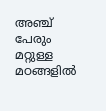അഞ്ച് പേരും മറ്റുള്ള മഠങ്ങളിൽ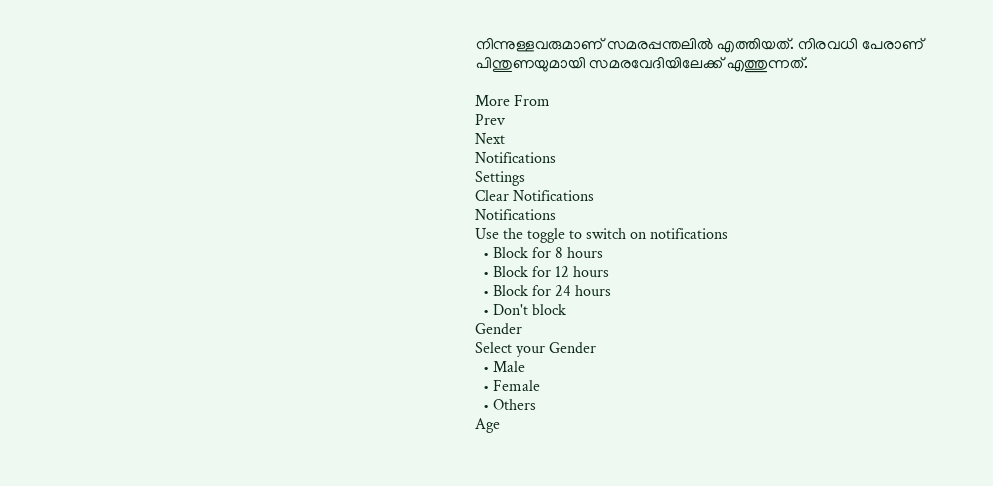നിന്നുള്ളവരുമാണ് സമരപ്പന്തലിൽ എത്തിയത്. നിരവധി പേരാണ് പിന്തുണയുമായി സമരവേദിയിലേക്ക് എത്തുന്നത്.

More From
Prev
Next
Notifications
Settings
Clear Notifications
Notifications
Use the toggle to switch on notifications
  • Block for 8 hours
  • Block for 12 hours
  • Block for 24 hours
  • Don't block
Gender
Select your Gender
  • Male
  • Female
  • Others
Age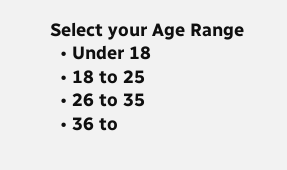Select your Age Range
  • Under 18
  • 18 to 25
  • 26 to 35
  • 36 to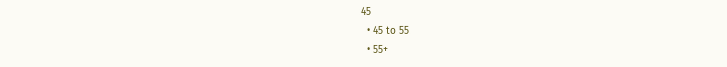45
  • 45 to 55
  • 55+